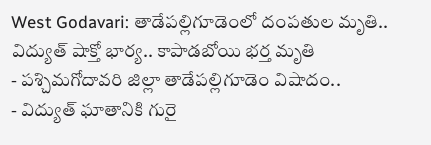West Godavari: తాడేపల్లిగూడెంలో దంపతుల మృతి.. విద్యుత్ షాక్తో భార్య.. కాపాడబోయి భర్త మృతి
- పశ్చిమగోదావరి జిల్లా తాడేపల్లిగూడెం విషాదం..
- విద్యుత్ ఘాతానికి గురై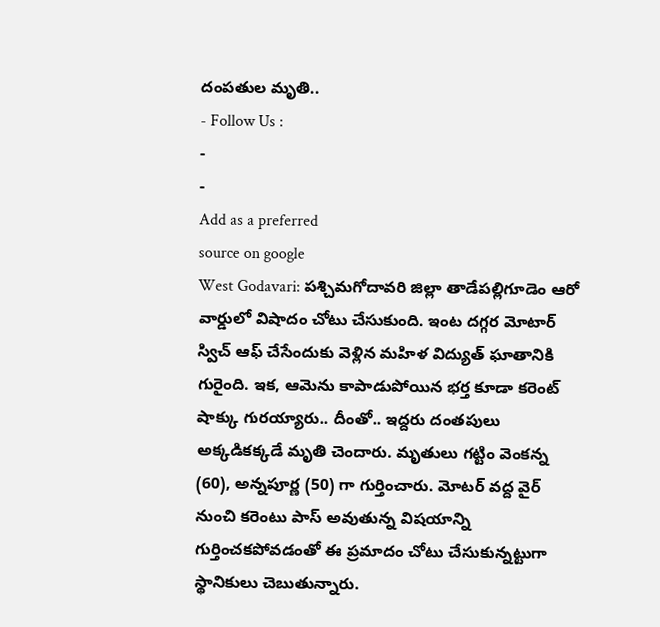దంపతుల మృతి..
- Follow Us :
-
-
Add as a preferred
source on google
West Godavari: పశ్చిమగోదావరి జిల్లా తాడేపల్లిగూడెం ఆరో వార్డులో విషాదం చోటు చేసుకుంది. ఇంట దగ్గర మోటార్ స్విచ్ ఆఫ్ చేసేందుకు వెళ్లిన మహిళ విద్యుత్ ఘాతానికి గురైంది. ఇక, ఆమెను కాపాడుపోయిన భర్త కూడా కరెంట్ షాక్కు గురయ్యారు.. దీంతో.. ఇద్దరు దంతపులు అక్కడికక్కడే మృతి చెందారు. మృతులు గట్టిం వెంకన్న (60), అన్నపూర్ణ (50) గా గుర్తించారు. మోటర్ వద్ద వైర్ నుంచి కరెంటు పాస్ అవుతున్న విషయాన్ని గుర్తించకపోవడంతో ఈ ప్రమాదం చోటు చేసుకున్నట్టుగా స్థానికులు చెబుతున్నారు.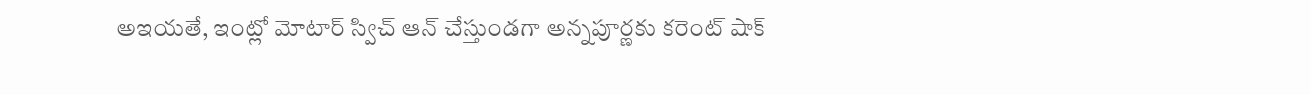అఇయతే, ఇంట్లో మోటార్ స్విచ్ ఆన్ చేస్తుండగా అన్నపూర్ణకు కరెంట్ షాక్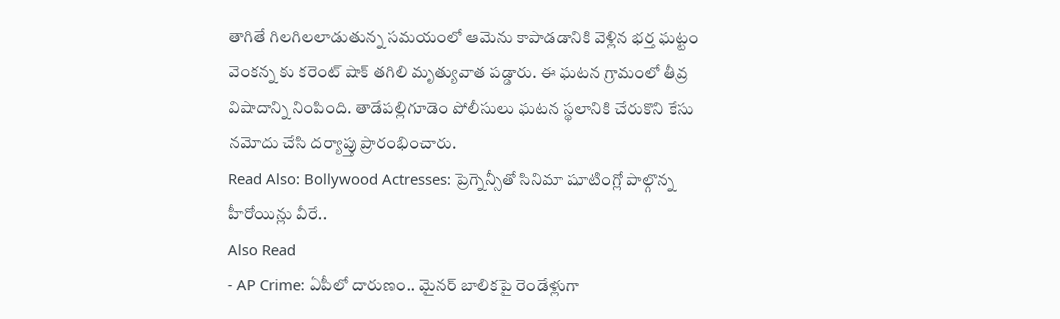తాగితే గిలగిలలాడుతున్న సమయంలో ఆమెను కాపాడడానికి వెళ్లిన భర్త ఘట్టం వెంకన్న కు కరెంట్ షాక్ తగిలి మృత్యువాత పడ్డారు. ఈ ఘటన గ్రామంలో తీవ్ర విషాదాన్ని నింపింది. తాడేపల్లిగూడెం పోలీసులు ఘటన స్థలానికి చేరుకొని కేసు నమోదు చేసి దర్యాప్తు ప్రారంభించారు.
Read Also: Bollywood Actresses: ప్రెగ్నెన్సీతో సినిమా షూటింగ్లో పాల్గొన్న హీరోయిన్లు వీరే..
Also Read
- AP Crime: ఏపీలో దారుణం.. మైనర్ బాలికపై రెండేళ్లుగా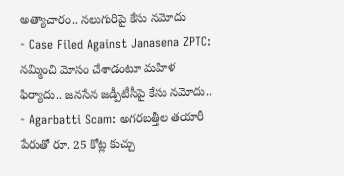అత్యాచారం.. నలుగురిపై కేసు నమోదు
- Case Filed Against Janasena ZPTC: నమ్మించి మోసం చేశాడంటూ మహిళ ఫిర్యాదు.. జనసేన జడ్పీటీసీపై కేసు నమోదు..
- Agarbatti Scam: అగరబత్తీల తయారీ పేరుతో రూ. 25 కోట్ల కుచ్చు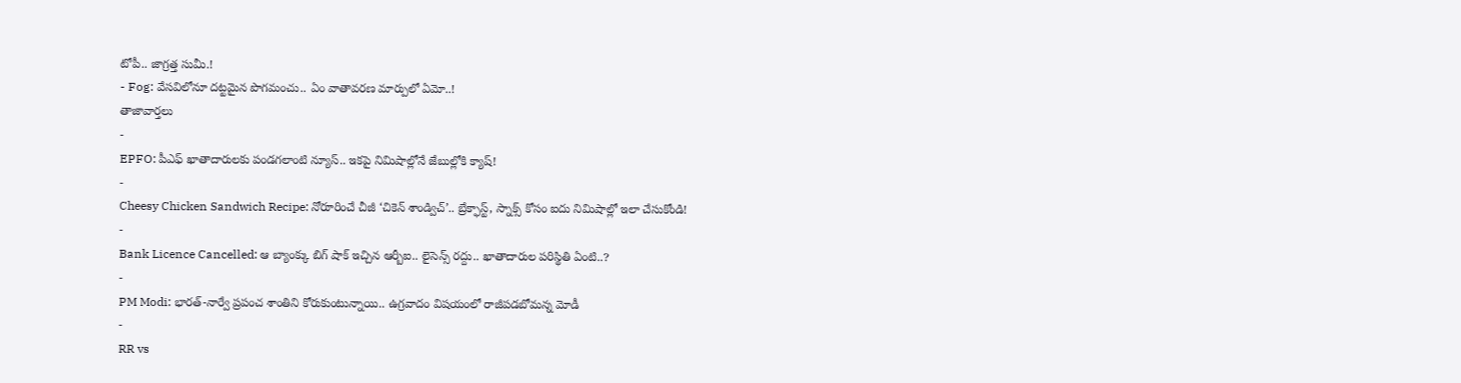టోపీ.. జాగ్రత్త సుమీ.!
- Fog: వేసవిలోనూ దట్టమైన పొగమంచు.. ఏం వాతావరణ మార్పులో ఏమో..!
తాజావార్తలు
-
EPFO: పీఎఫ్ ఖాతాదారులకు పండగలాంటి న్యూస్.. ఇకపై నిమిషాల్లోనే జేబుల్లోకి క్యాష్!
-
Cheesy Chicken Sandwich Recipe: నోరూరించే చీజీ ‘చికెన్ శాండ్విచ్’.. బ్రేక్ఫాస్ట్, స్నాక్స్ కోసం ఐదు నిమిషాల్లో ఇలా చేసుకోండి!
-
Bank Licence Cancelled: ఆ బ్యాంక్కు బిగ్ షాక్ ఇచ్చిన ఆర్బీఐ.. లైసెన్స్ రద్దు.. ఖాతాదారుల పరిస్థితి ఏంటి..?
-
PM Modi: భారత్-నార్వే ప్రపంచ శాంతిని కోరుకుంటున్నాయి.. ఉగ్రవాదం విషయంలో రాజీపడబోమన్న మోడీ
-
RR vs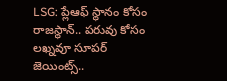LSG: ప్లేఆఫ్ స్థానం కోసం రాజస్థాన్.. పరువు కోసం లఖ్నవూ సూపర్ జెయింట్స్..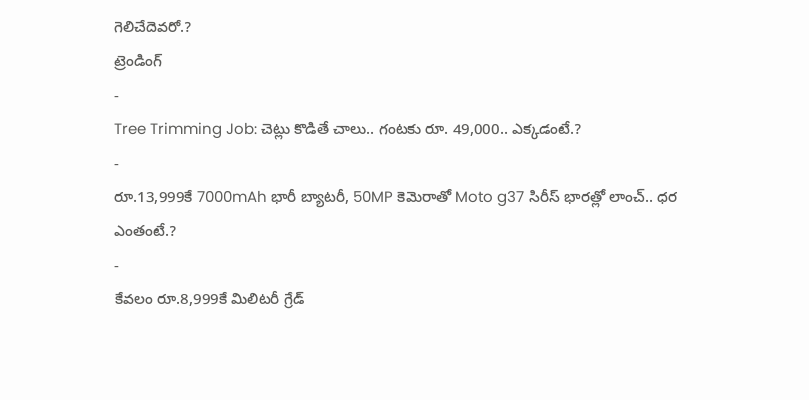గెలిచేదెవరో.?
ట్రెండింగ్
-
Tree Trimming Job: చెట్లు కొడితే చాలు.. గంటకు రూ. 49,000.. ఎక్కడంటే.?
-
రూ.13,999కే 7000mAh భారీ బ్యాటరీ, 50MP కెమెరాతో Moto g37 సిరీస్ భారత్లో లాంచ్.. ధర ఎంతంటే.?
-
కేవలం రూ.8,999కే మిలిటరీ గ్రేడ్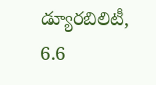డ్యూరబిలిటీ, 6.6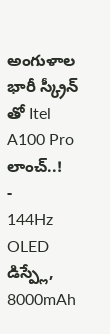అంగుళాల భారీ స్క్రీన్ తో Itel A100 Pro లాంచ్..!
-
144Hz OLED డిస్ప్లే, 8000mAh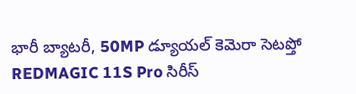భారీ బ్యాటరీ, 50MP డ్యూయల్ కెమెరా సెటప్తో REDMAGIC 11S Pro సిరీస్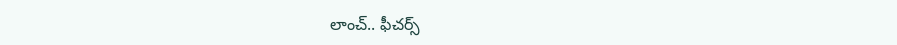లాంచ్.. ఫీచర్స్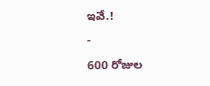ఇవే.!
-
600 రోజుల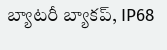బ్యాటరీ బ్యాకప్, IP68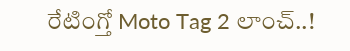రేటింగ్తో Moto Tag 2 లాంచ్..!